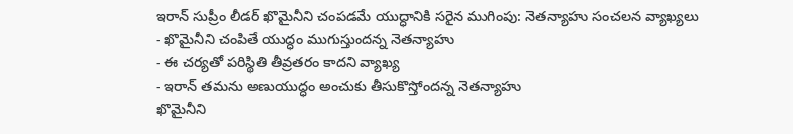ఇరాన్ సుప్రీం లీడర్ ఖొమైనీని చంపడమే యుద్ధానికి సరైన ముగింపు: నెతన్యాహు సంచలన వ్యాఖ్యలు
- ఖొమైనీని చంపితే యుద్ధం ముగుస్తుందన్న నెతన్యాహు
- ఈ చర్యతో పరిస్థితి తీవ్రతరం కాదని వ్యాఖ్య
- ఇరాన్ తమను అణుయుద్ధం అంచుకు తీసుకొస్తోందన్న నెతన్యాహు
ఖొమైనీని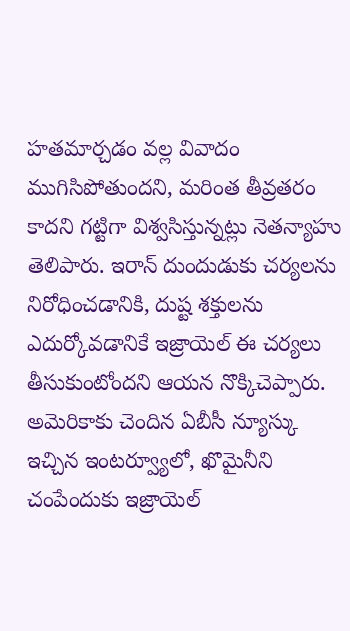హతమార్చడం వల్ల వివాదం ముగిసిపోతుందని, మరింత తీవ్రతరం కాదని గట్టిగా విశ్వసిస్తున్నట్లు నెతన్యాహు తెలిపారు. ఇరాన్ దుందుడుకు చర్యలను నిరోధించడానికి, దుష్ట శక్తులను ఎదుర్కోవడానికే ఇజ్రాయెల్ ఈ చర్యలు తీసుకుంటోందని ఆయన నొక్కిచెప్పారు.
అమెరికాకు చెందిన ఏబీసీ న్యూస్కు ఇచ్చిన ఇంటర్వ్యూలో, ఖొమైనీని చంపేందుకు ఇజ్రాయెల్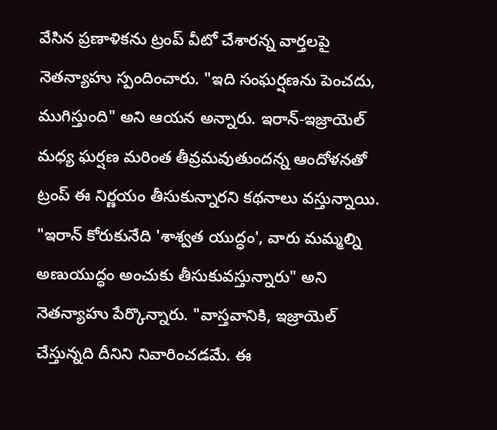వేసిన ప్రణాళికను ట్రంప్ వీటో చేశారన్న వార్తలపై నెతన్యాహు స్పందించారు. "ఇది సంఘర్షణను పెంచదు, ముగిస్తుంది" అని ఆయన అన్నారు. ఇరాన్-ఇజ్రాయెల్ మధ్య ఘర్షణ మరింత తీవ్రమవుతుందన్న ఆందోళనతో ట్రంప్ ఈ నిర్ణయం తీసుకున్నారని కథనాలు వస్తున్నాయి.
"ఇరాన్ కోరుకునేది 'శాశ్వత యుద్ధం', వారు మమ్మల్ని అణుయుద్ధం అంచుకు తీసుకువస్తున్నారు" అని నెతన్యాహు పేర్కొన్నారు. "వాస్తవానికి, ఇజ్రాయెల్ చేస్తున్నది దీనిని నివారించడమే. ఈ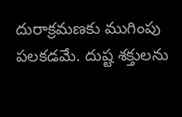దురాక్రమణకు ముగింపు పలకడమే. దుష్ట శక్తులను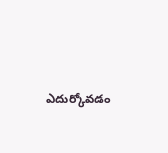ఎదుర్కోవడం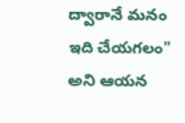ద్వారానే మనం ఇది చేయగలం" అని ఆయన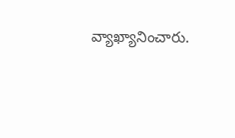వ్యాఖ్యానించారు.